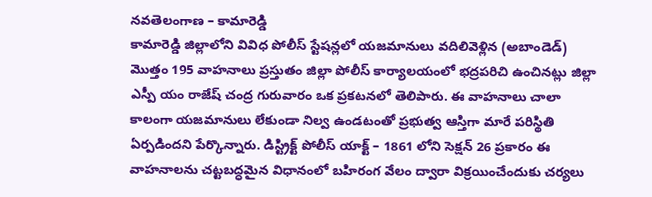నవతెలంగాణ – కామారెడ్డి
కామారెడ్డి జిల్లాలోని వివిధ పోలీస్ స్టేషన్లలో యజమానులు వదిలివెళ్లిన (అబాండెడ్) మొత్తం 195 వాహనాలు ప్రస్తుతం జిల్లా పోలీస్ కార్యాలయంలో భద్రపరిచి ఉంచినట్లు జిల్లా ఎస్పీ యం రాజేష్ చంద్ర గురువారం ఒక ప్రకటనలో తెలిపారు. ఈ వాహనాలు చాలా కాలంగా యజమానులు లేకుండా నిల్వ ఉండటంతో ప్రభుత్వ ఆస్తిగా మారే పరిస్థితి ఏర్పడిందని పేర్కొన్నారు. డిస్ట్రిక్ట్ పోలీస్ యాక్ట్ – 1861 లోని సెక్షన్ 26 ప్రకారం ఈ వాహనాలను చట్టబద్ధమైన విధానంలో బహిరంగ వేలం ద్వారా విక్రయించేందుకు చర్యలు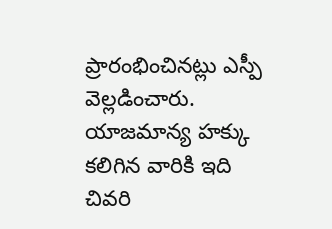ప్రారంభించినట్లు ఎస్పీ వెల్లడించారు. యాజమాన్య హక్కు కలిగిన వారికి ఇది చివరి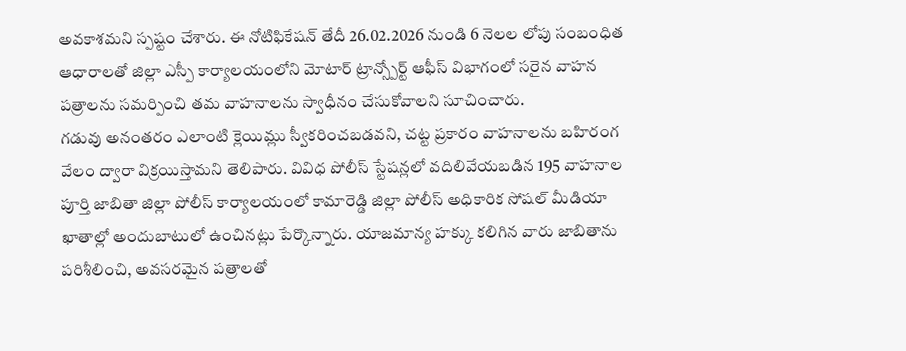అవకాశమని స్పష్టం చేశారు. ఈ నోటిఫికేషన్ తేదీ 26.02.2026 నుండి 6 నెలల లోపు సంబంధిత ఆధారాలతో జిల్లా ఎస్పీ కార్యాలయంలోని మోటార్ ట్రాన్స్పోర్ట్ ఆఫీస్ విభాగంలో సరైన వాహన పత్రాలను సమర్పించి తమ వాహనాలను స్వాధీనం చేసుకోవాలని సూచించారు.
గడువు అనంతరం ఎలాంటి క్లెయిమ్లు స్వీకరించబడవని, చట్ట ప్రకారం వాహనాలను బహిరంగ వేలం ద్వారా విక్రయిస్తామని తెలిపారు. వివిధ పోలీస్ స్టేషన్లలో వదిలివేయబడిన 195 వాహనాల పూర్తి జాబితా జిల్లా పోలీస్ కార్యాలయంలో కామారెడ్డి జిల్లా పోలీస్ అధికారిక సోషల్ మీడియా ఖాతాల్లో అందుబాటులో ఉంచినట్లు పేర్కొన్నారు. యాజమాన్య హక్కు కలిగిన వారు జాబితాను పరిశీలించి, అవసరమైన పత్రాలతో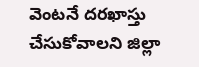వెంటనే దరఖాస్తు చేసుకోవాలని జిల్లా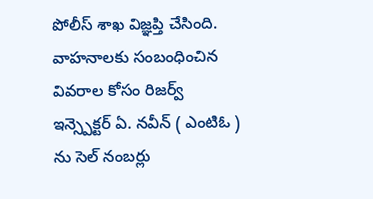పోలీస్ శాఖ విజ్ఞప్తి చేసింది. వాహనాలకు సంబంధించిన వివరాల కోసం రిజర్వ్ ఇన్స్పెక్టర్ ఏ. నవీన్ ( ఎంటిఓ ) ను సెల్ నంబర్లు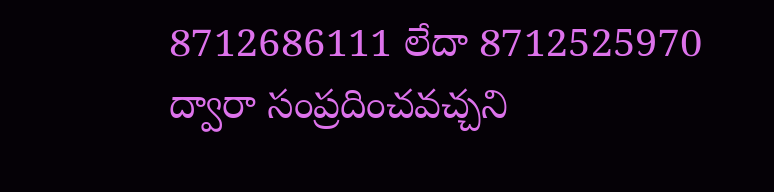8712686111 లేదా 8712525970 ద్వారా సంప్రదించవచ్చని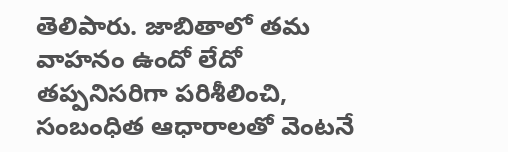తెలిపారు. జాబితాలో తమ వాహనం ఉందో లేదో తప్పనిసరిగా పరిశీలించి, సంబంధిత ఆధారాలతో వెంటనే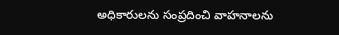అధికారులను సంప్రదించి వాహనాలను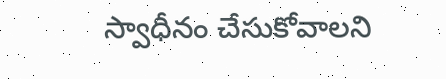స్వాధీనం చేసుకోవాలని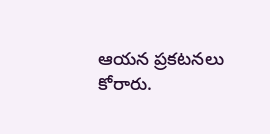ఆయన ప్రకటనలు కోరారు.